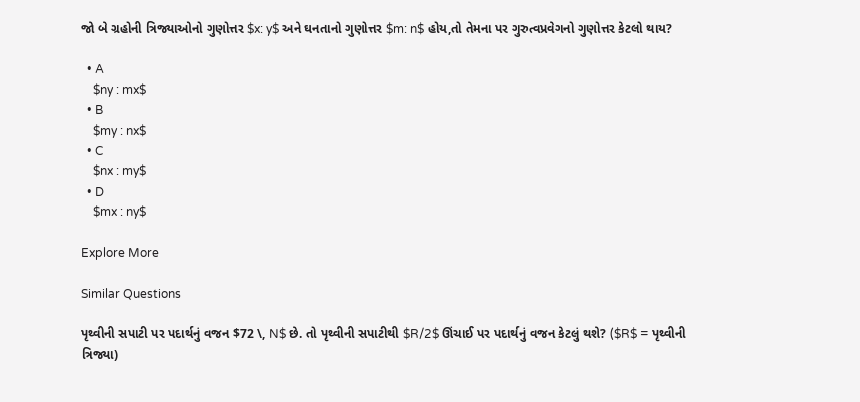જો બે ગ્રહોની ત્રિજ્યાઓનો ગુણોત્તર $x: y$ અને ઘનતાનો ગુણોત્તર $m: n$ હોય,તો તેમના પર ગુરુત્વપ્રવેગનો ગુણોત્તર કેટલો થાય?

  • A
    $ny : mx$
  • B
    $my : nx$
  • C
    $nx : my$
  • D
    $mx : ny$

Explore More

Similar Questions

પૃથ્વીની સપાટી પર પદાર્થનું વજન $72 \, N$ છે. તો પૃથ્વીની સપાટીથી $R/2$ ઊંચાઈ પર પદાર્થનું વજન કેટલું થશે? ($R$ = પૃથ્વીની ત્રિજ્યા)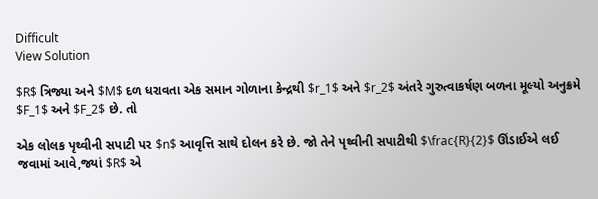Difficult
View Solution

$R$ ત્રિજ્યા અને $M$ દળ ધરાવતા એક સમાન ગોળાના કેન્દ્રથી $r_1$ અને $r_2$ અંતરે ગુરુત્વાકર્ષણ બળના મૂલ્યો અનુક્રમે $F_1$ અને $F_2$ છે. તો

એક લોલક પૃથ્વીની સપાટી પર $n$ આવૃત્તિ સાથે દોલન કરે છે. જો તેને પૃથ્વીની સપાટીથી $\frac{R}{2}$ ઊંડાઈએ લઈ જવામાં આવે,જ્યાં $R$ એ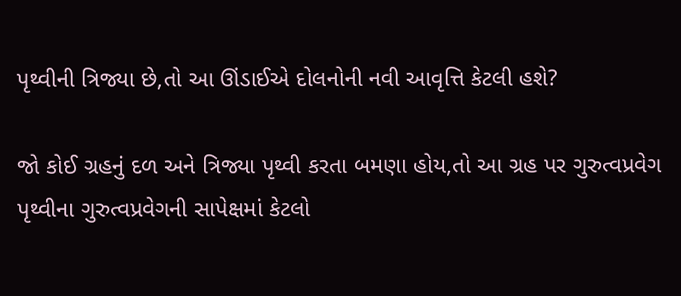પૃથ્વીની ત્રિજ્યા છે,તો આ ઊંડાઈએ દોલનોની નવી આવૃત્તિ કેટલી હશે?

જો કોઈ ગ્રહનું દળ અને ત્રિજ્યા પૃથ્વી કરતા બમણા હોય,તો આ ગ્રહ પર ગુરુત્વપ્રવેગ પૃથ્વીના ગુરુત્વપ્રવેગની સાપેક્ષમાં કેટલો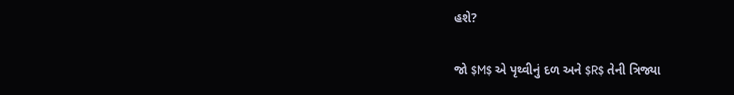હશે?

જો $M$ એ પૃથ્વીનું દળ અને $R$ તેની ત્રિજ્યા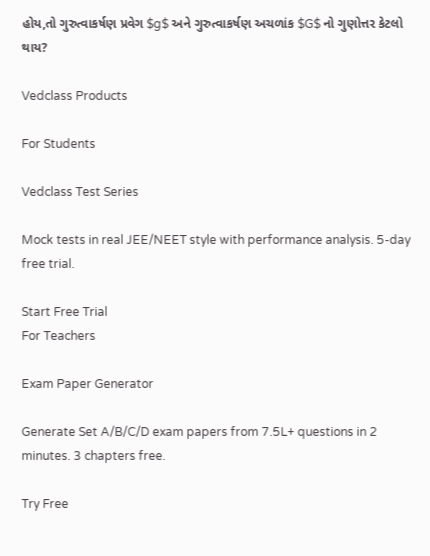હોય,તો ગુરુત્વાકર્ષણ પ્રવેગ $g$ અને ગુરુત્વાકર્ષણ અચળાંક $G$ નો ગુણોત્તર કેટલો થાય?

Vedclass Products

For Students

Vedclass Test Series

Mock tests in real JEE/NEET style with performance analysis. 5-day free trial.

Start Free Trial
For Teachers

Exam Paper Generator

Generate Set A/B/C/D exam papers from 7.5L+ questions in 2 minutes. 3 chapters free.

Try Free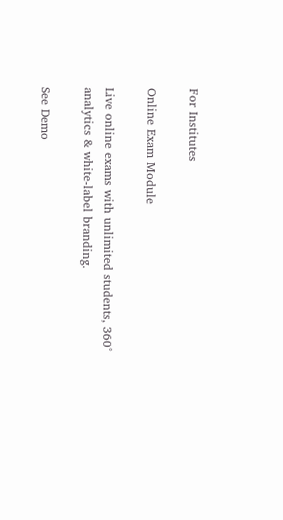For Institutes

Online Exam Module

Live online exams with unlimited students, 360° analytics & white-label branding.

See Demo